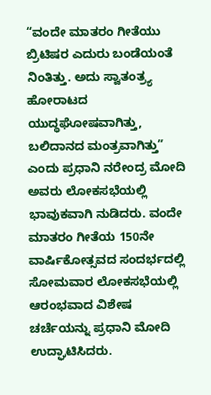“ವಂದೇ ಮಾತರಂ ಗೀತೆಯು ಬ್ರಿಟಿಷರ ಎದುರು ಬಂಡೆಯಂತೆ ನಿಂತಿತ್ತು. ಅದು ಸ್ವಾತಂತ್ರ್ಯ ಹೋರಾಟದ ಯುದ್ಧಘೋಷವಾಗಿತ್ತು, ಬಲಿದಾನದ ಮಂತ್ರವಾಗಿತ್ತು” ಎಂದು ಪ್ರಧಾನಿ ನರೇಂದ್ರ ಮೋದಿ ಅವರು ಲೋಕಸಭೆಯಲ್ಲಿ ಭಾವುಕವಾಗಿ ನುಡಿದರು. ವಂದೇ ಮಾತರಂ ಗೀತೆಯ 150ನೇ ವಾರ್ಷಿಕೋತ್ಸವದ ಸಂದರ್ಭದಲ್ಲಿ ಸೋಮವಾರ ಲೋಕಸಭೆಯಲ್ಲಿ ಆರಂಭವಾದ ವಿಶೇಷ ಚರ್ಚೆಯನ್ನು ಪ್ರಧಾನಿ ಮೋದಿ ಉದ್ಘಾಟಿಸಿದರು.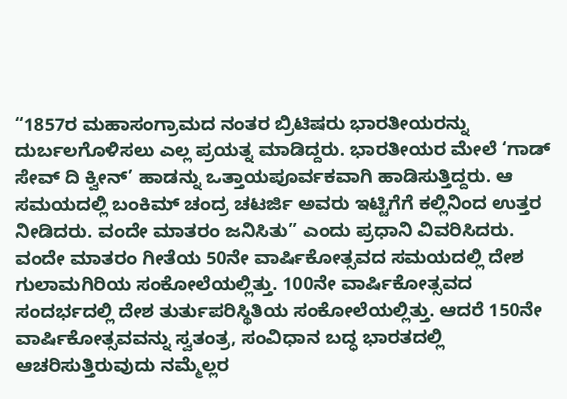“1857ರ ಮಹಾಸಂಗ್ರಾಮದ ನಂತರ ಬ್ರಿಟಿಷರು ಭಾರತೀಯರನ್ನು ದುರ್ಬಲಗೊಳಿಸಲು ಎಲ್ಲ ಪ್ರಯತ್ನ ಮಾಡಿದ್ದರು. ಭಾರತೀಯರ ಮೇಲೆ ‘ಗಾಡ್ ಸೇವ್ ದಿ ಕ್ವೀನ್’ ಹಾಡನ್ನು ಒತ್ತಾಯಪೂರ್ವಕವಾಗಿ ಹಾಡಿಸುತ್ತಿದ್ದರು. ಆ ಸಮಯದಲ್ಲಿ ಬಂಕಿಮ್ ಚಂದ್ರ ಚಟರ್ಜಿ ಅವರು ಇಟ್ಟಿಗೆಗೆ ಕಲ್ಲಿನಿಂದ ಉತ್ತರ ನೀಡಿದರು. ವಂದೇ ಮಾತರಂ ಜನಿಸಿತು” ಎಂದು ಪ್ರಧಾನಿ ವಿವರಿಸಿದರು.
ವಂದೇ ಮಾತರಂ ಗೀತೆಯ 50ನೇ ವಾರ್ಷಿಕೋತ್ಸವದ ಸಮಯದಲ್ಲಿ ದೇಶ ಗುಲಾಮಗಿರಿಯ ಸಂಕೋಲೆಯಲ್ಲಿತ್ತು. 100ನೇ ವಾರ್ಷಿಕೋತ್ಸವದ ಸಂದರ್ಭದಲ್ಲಿ ದೇಶ ತುರ್ತುಪರಿಸ್ಥಿತಿಯ ಸಂಕೋಲೆಯಲ್ಲಿತ್ತು. ಆದರೆ 150ನೇ ವಾರ್ಷಿಕೋತ್ಸವವನ್ನು ಸ್ವತಂತ್ರ, ಸಂವಿಧಾನ ಬದ್ಧ ಭಾರತದಲ್ಲಿ ಆಚರಿಸುತ್ತಿರುವುದು ನಮ್ಮೆಲ್ಲರ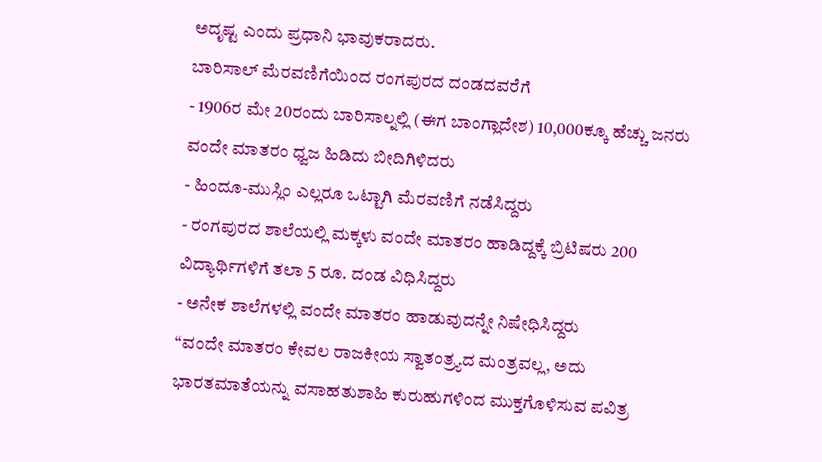ಅದೃಷ್ಟ ಎಂದು ಪ್ರಧಾನಿ ಭಾವುಕರಾದರು.
ಬಾರಿಸಾಲ್ ಮೆರವಣಿಗೆಯಿಂದ ರಂಗಪುರದ ದಂಡದವರೆಗೆ
- 1906ರ ಮೇ 20ರಂದು ಬಾರಿಸಾಲ್ನಲ್ಲಿ (ಈಗ ಬಾಂಗ್ಲಾದೇಶ) 10,000ಕ್ಕೂ ಹೆಚ್ಚು ಜನರು ವಂದೇ ಮಾತರಂ ಧ್ವಜ ಹಿಡಿದು ಬೀದಿಗಿಳಿದರು
- ಹಿಂದೂ-ಮುಸ್ಲಿಂ ಎಲ್ಲರೂ ಒಟ್ಟಾಗಿ ಮೆರವಣಿಗೆ ನಡೆಸಿದ್ದರು
- ರಂಗಪುರದ ಶಾಲೆಯಲ್ಲಿ ಮಕ್ಕಳು ವಂದೇ ಮಾತರಂ ಹಾಡಿದ್ದಕ್ಕೆ ಬ್ರಿಟಿಷರು 200 ವಿದ್ಯಾರ್ಥಿಗಳಿಗೆ ತಲಾ 5 ರೂ. ದಂಡ ವಿಧಿಸಿದ್ದರು
- ಅನೇಕ ಶಾಲೆಗಳಲ್ಲಿ ವಂದೇ ಮಾತರಂ ಹಾಡುವುದನ್ನೇ ನಿಷೇಧಿಸಿದ್ದರು
“ವಂದೇ ಮಾತರಂ ಕೇವಲ ರಾಜಕೀಯ ಸ್ವಾತಂತ್ರ್ಯದ ಮಂತ್ರವಲ್ಲ, ಅದು ಭಾರತಮಾತೆಯನ್ನು ವಸಾಹತುಶಾಹಿ ಕುರುಹುಗಳಿಂದ ಮುಕ್ತಗೊಳಿಸುವ ಪವಿತ್ರ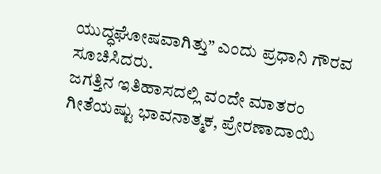ಯುದ್ಧಘೋಷವಾಗಿತ್ತು” ಎಂದು ಪ್ರಧಾನಿ ಗೌರವ ಸೂಚಿಸಿದರು.
ಜಗತ್ತಿನ ಇತಿಹಾಸದಲ್ಲಿ ವಂದೇ ಮಾತರಂ ಗೀತೆಯಷ್ಟು ಭಾವನಾತ್ಮಕ, ಪ್ರೇರಣಾದಾಯಿ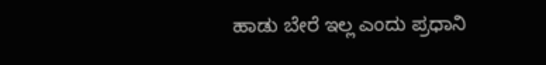ಹಾಡು ಬೇರೆ ಇಲ್ಲ ಎಂದು ಪ್ರಧಾನಿ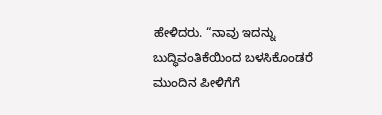ಹೇಳಿದರು. “ನಾವು ಇದನ್ನು ಬುದ್ಧಿವಂತಿಕೆಯಿಂದ ಬಳಸಿಕೊಂಡರೆ ಮುಂದಿನ ಪೀಳಿಗೆಗೆ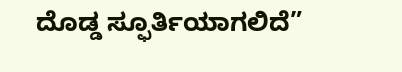ದೊಡ್ಡ ಸ್ಫೂರ್ತಿಯಾಗಲಿದೆ”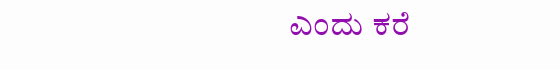ಎಂದು ಕರೆ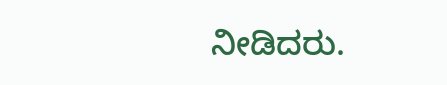ನೀಡಿದರು.